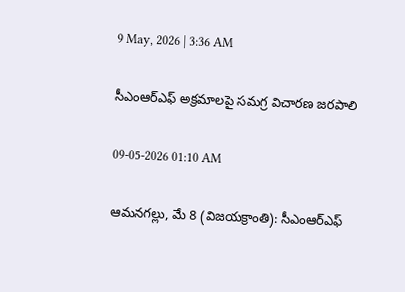9 May, 2026 | 3:36 AM

సీఎంఆర్‌ఎఫ్ అక్రమాలపై సమగ్ర విచారణ జరపాలి

09-05-2026 01:10 AM

ఆమనగల్లు, మే 8 (విజయక్రాంతి): సీఎంఆర్‌ఎఫ్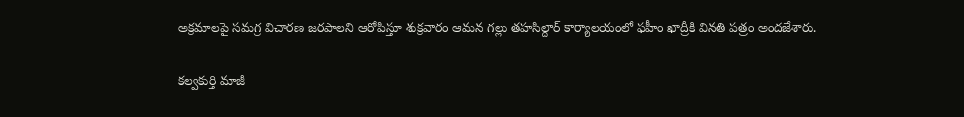అక్రమాలపై సమగ్ర విచారణ జరపాలని ఆరోపిస్తూ శుక్రవారం ఆమన గల్లు తహసిల్దార్ కార్యాలయంలో ఫహీం ఖాద్రీకి వినతి పత్రం అందజేశారు.

కల్వకుర్తి మాజీ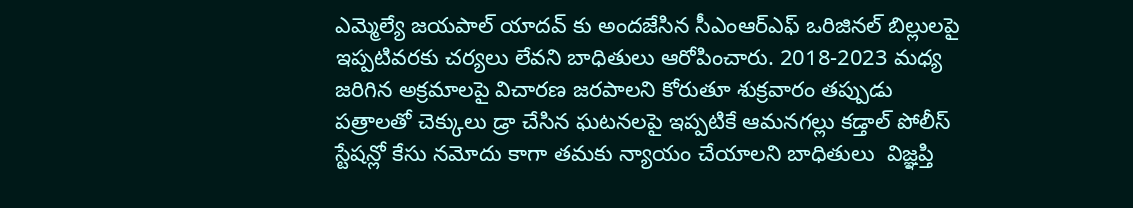ఎమ్మెల్యే జయపాల్ యాదవ్ కు అందజేసిన సీఎంఆర్‌ఎఫ్ ఒరిజినల్ బిల్లులపై ఇప్పటివరకు చర్యలు లేవని బాధితులు ఆరోపించారు. 2018-2023 మధ్య జరిగిన అక్రమాలపై విచారణ జరపాలని కోరుతూ శుక్రవారం తప్పుడు పత్రాలతో చెక్కులు డ్రా చేసిన ఘటనలపై ఇప్పటికే ఆమనగల్లు కడ్తాల్ పోలీస్ స్టేషన్లో కేసు నమోదు కాగా తమకు న్యాయం చేయాలని బాధితులు  విజ్ఞప్తి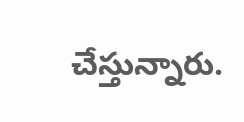చేస్తున్నారు.